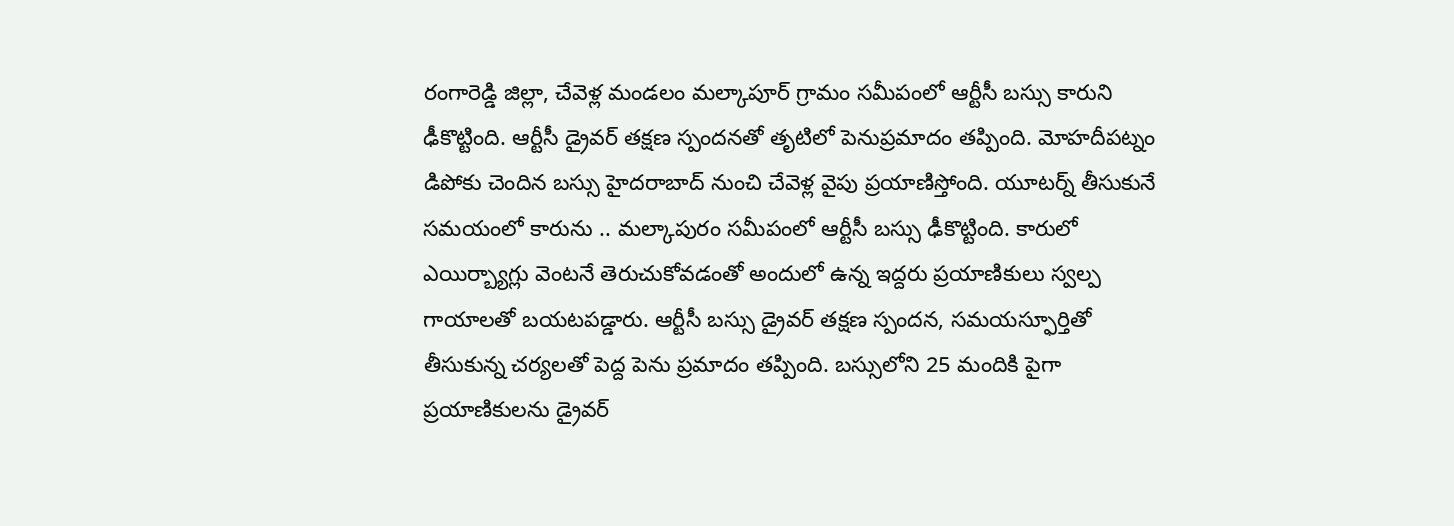రంగారెడ్డి జిల్లా, చేవెళ్ల మండలం మల్కాపూర్ గ్రామం సమీపంలో ఆర్టీసీ బస్సు కారుని ఢీకొట్టింది. ఆర్టీసీ డ్రైవర్ తక్షణ స్పందనతో తృటిలో పెనుప్రమాదం తప్పింది. మోహదీపట్నం డిపోకు చెందిన బస్సు హైదరాబాద్ నుంచి చేవెళ్ల వైపు ప్రయాణిస్తోంది. యూటర్న్ తీసుకునే సమయంలో కారును .. మల్కాపురం సమీపంలో ఆర్టీసీ బస్సు ఢీకొట్టింది. కారులో ఎయిర్బ్యాగ్లు వెంటనే తెరుచుకోవడంతో అందులో ఉన్న ఇద్దరు ప్రయాణికులు స్వల్ప గాయాలతో బయటపడ్డారు. ఆర్టీసీ బస్సు డ్రైవర్ తక్షణ స్పందన, సమయస్ఫూర్తితో తీసుకున్న చర్యలతో పెద్ద పెను ప్రమాదం తప్పింది. బస్సులోని 25 మందికి పైగా ప్రయాణికులను డ్రైవర్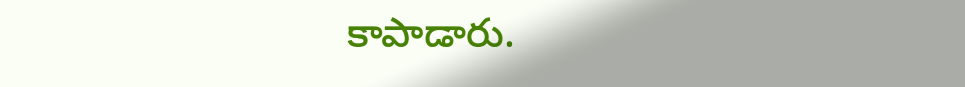కాపాడారు.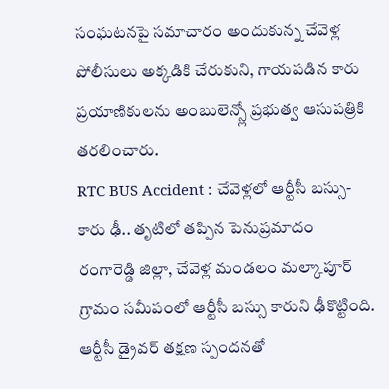సంఘటనపై సమాచారం అందుకున్న చేవెళ్ల పోలీసులు అక్కడికి చేరుకుని, గాయపడిన కారు ప్రయాణికులను అంబులెన్స్లో ప్రభుత్వ ఆసుపత్రికి తరలించారు.
RTC BUS Accident : చేవెళ్లలో ఆర్టీసీ బస్సు- కారు ఢీ.. తృటిలో తప్పిన పెనుప్రమాదం
రంగారెడ్డి జిల్లా, చేవెళ్ల మండలం మల్కాపూర్ గ్రామం సమీపంలో ఆర్టీసీ బస్సు కారుని ఢీకొట్టింది. ఆర్టీసీ డ్రైవర్ తక్షణ స్పందనతో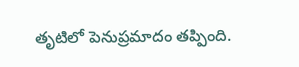తృటిలో పెనుప్రమాదం తప్పింది.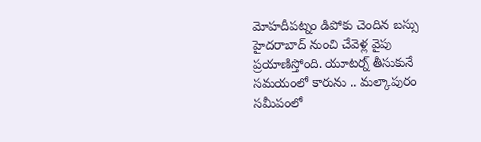మోహదీపట్నం డిపోకు చెందిన బస్సు హైదరాబాద్ నుంచి చేవెళ్ల వైపు ప్రయాణిస్తోంది. యూటర్న్ తీసుకునే సమయంలో కారును .. మల్కాపురం సమీపంలో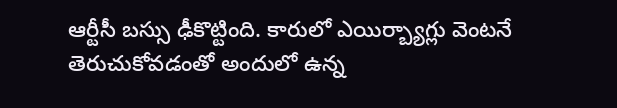ఆర్టీసీ బస్సు ఢీకొట్టింది. కారులో ఎయిర్బ్యాగ్లు వెంటనే తెరుచుకోవడంతో అందులో ఉన్న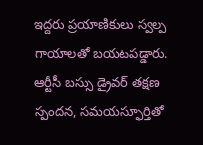ఇద్దరు ప్రయాణికులు స్వల్ప గాయాలతో బయటపడ్డారు. ఆర్టీసీ బస్సు డ్రైవర్ తక్షణ స్పందన, సమయస్ఫూర్తితో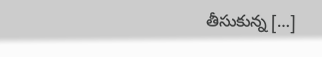తీసుకున్న […]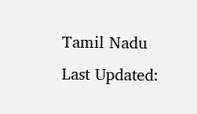Tamil Nadu
Last Updated: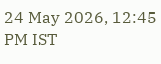24 May 2026, 12:45 PM IST